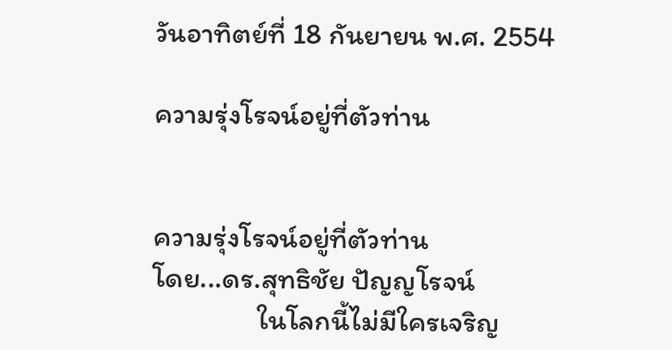วันอาทิตย์ที่ 18 กันยายน พ.ศ. 2554

ความรุ่งโรจน์อยู่ที่ตัวท่าน


ความรุ่งโรจน์อยู่ที่ตัวท่าน
โดย...ดร.สุทธิชัย ปัญญโรจน์
                ในโลกนี้ไม่มีใครเจริญ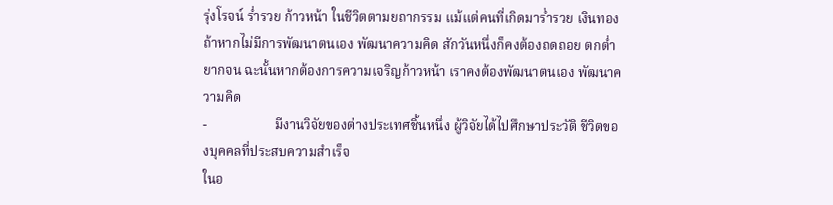รุ่งโรจน์ ร่ำรวย ก้าวหน้า ในชีวิตตามยถากรรม แม้แต่คนที่เกิดมาร่ำรวย เงินทอง ถ้าหากไม่มีการพัฒนาตนเอง พัฒนาความคิด สักวันหนึ่งก็คงต้องถดถอย ตกต่ำ ยากจน ฉะนั้นหากต้องการความเจริญก้าวหน้า เราคงต้องพัฒนาตนเอง พัฒนาความคิด
-                    มีงานวิจัยของต่างประเทศชิ้นหนึ่ง ผู้วิจัยได้ไปศึกษาประวัติ ชีวิตของบุคคลที่ประสบความสำเร็จ
ในอ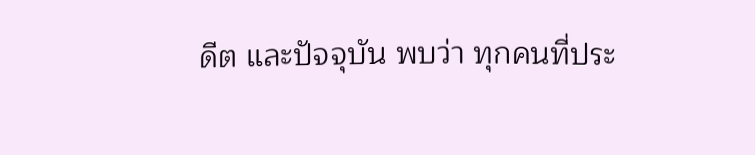ดีต และปัจจุบัน พบว่า ทุกคนที่ประ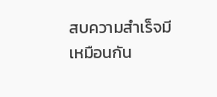สบความสำเร็จมีเหมือนกัน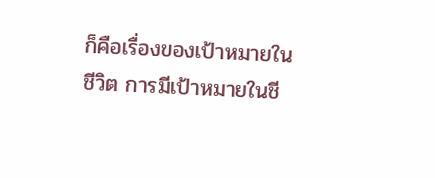ก็คือเรื่องของเป้าหมายในชีวิต การมีเป้าหมายในชี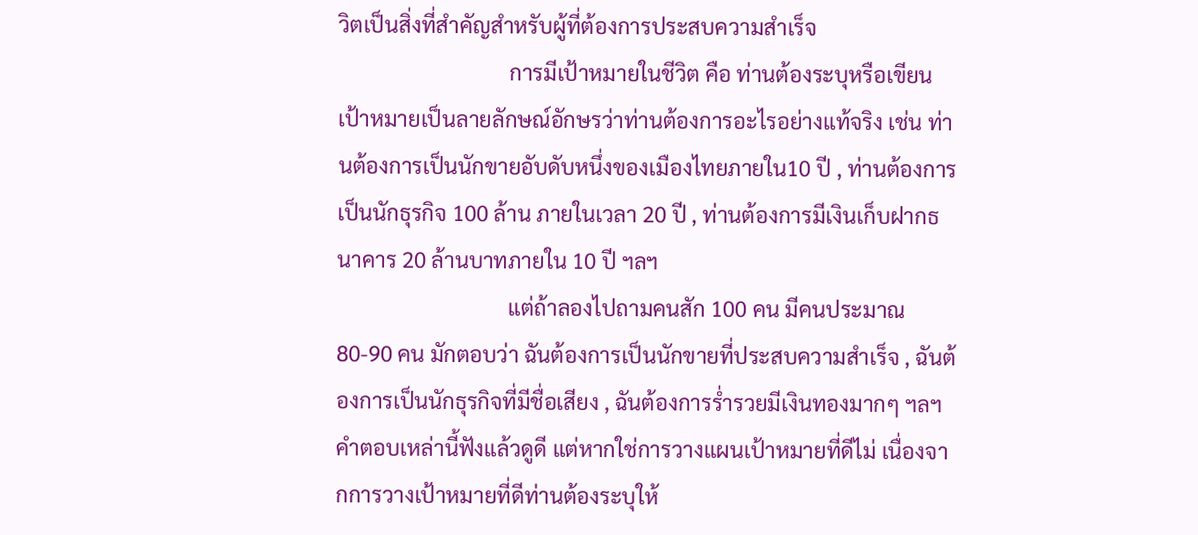วิตเป็นสิ่งที่สำคัญสำหรับผู้ที่ต้องการประสบความสำเร็จ
                                การมีเป้าหมายในชีวิต คือ ท่านต้องระบุหรือเขียนเป้าหมายเป็นลายลักษณ์อักษรว่าท่านต้องการอะไรอย่างแท้จริง เช่น ท่านต้องการเป็นนักขายอับดับหนึ่งของเมืองไทยภายใน10 ปี , ท่านต้องการเป็นนักธุรกิจ 100 ล้าน ภายในเวลา 20 ปี , ท่านต้องการมีเงินเก็บฝากธนาคาร 20 ล้านบาทภายใน 10 ปี ฯลฯ
                                แต่ถ้าลองไปถามคนสัก 100 คน มีคนประมาณ 80-90 คน มักตอบว่า ฉันต้องการเป็นนักขายที่ประสบความสำเร็จ , ฉันต้องการเป็นนักธุรกิจที่มีชื่อเสียง , ฉันต้องการร่ำรวยมีเงินทองมากๆ ฯลฯ คำตอบเหล่านี้ฟังแล้วดูดี แต่หากใช่การวางแผนเป้าหมายที่ดีไม่ เนื่องจากการวางเป้าหมายที่ดีท่านต้องระบุให้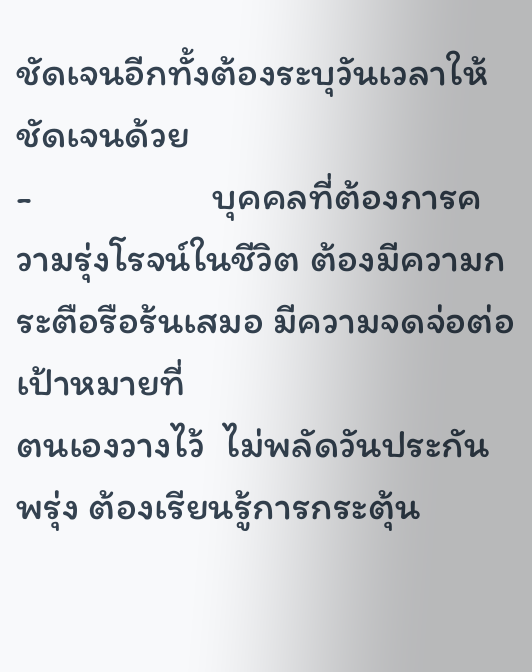ชัดเจนอีกทั้งต้องระบุวันเวลาให้ชัดเจนด้วย
-                    บุคคลที่ต้องการความรุ่งโรจน์ในชีวิต ต้องมีความกระตือรือร้นเสมอ มีความจดจ่อต่อเป้าหมายที่
ตนเองวางไว้  ไม่พลัดวันประกันพรุ่ง ต้องเรียนรู้การกระตุ้น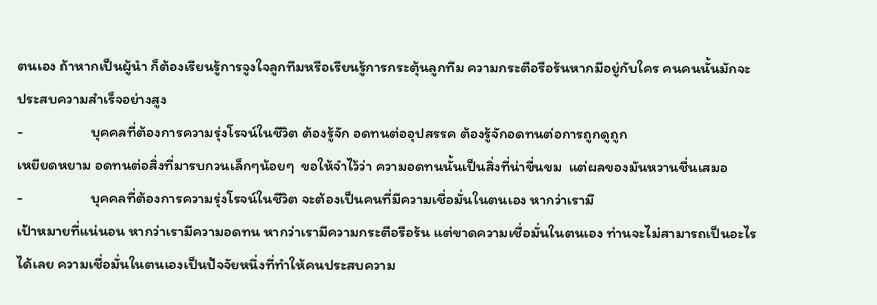ตนเอง ถ้าหากเป็นผู้นำ ก็ต้องเรียนรู้การจูงใจลูกทีมหรือเรียนรู้การกระตุ้นลูกทีม ความกระตือรือร้นหากมีอยู่กับใคร คนคนนั้นมักจะประสบความสำเร็จอย่างสูง
-                    บุคคลที่ต้องการความรุ่งโรจน์ในชีวิต ต้องรู้จัก อดทนต่ออุปสรรค ต้องรู้จักอดทนต่อการถูกดูถูก
เหยียดหยาม อดทนต่อสิ่งที่มารบกวนเล็กๆน้อยๆ  ขอให้จำไว้ว่า ความอดทนนั้นเป็นสิ่งที่น่าขื่นขม  แต่ผลของมันหวานชื่นเสมอ
-                    บุคคลที่ต้องการความรุ่งโรจน์ในชีวิต จะต้องเป็นคนที่มีความเชื่อมั่นในตนเอง หากว่าเรามี
เป้าหมายที่แน่นอน หากว่าเรามีความอดทน หากว่าเรามีความกระตือรือร้น แต่ขาดความเชื่อมั่นในตนเอง ท่านจะไม่สามารถเป็นอะไรได้เลย ความเชื่อมั่นในตนเองเป็นปัจจัยหนึ่งที่ทำให้คนประสบความ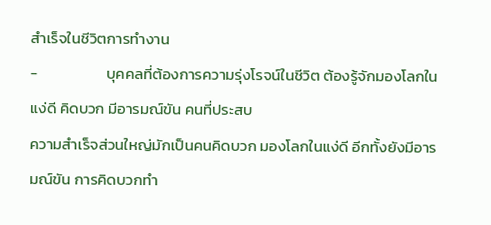สำเร็จในชีวิตการทำงาน
-                    บุคคลที่ต้องการความรุ่งโรจน์ในชีวิต ต้องรู้จักมองโลกในแง่ดี คิดบวก มีอารมณ์ขัน คนที่ประสบ
ความสำเร็จส่วนใหญ่มักเป็นคนคิดบวก มองโลกในแง่ดี อีกทั้งยังมีอารมณ์ขัน การคิดบวกทำ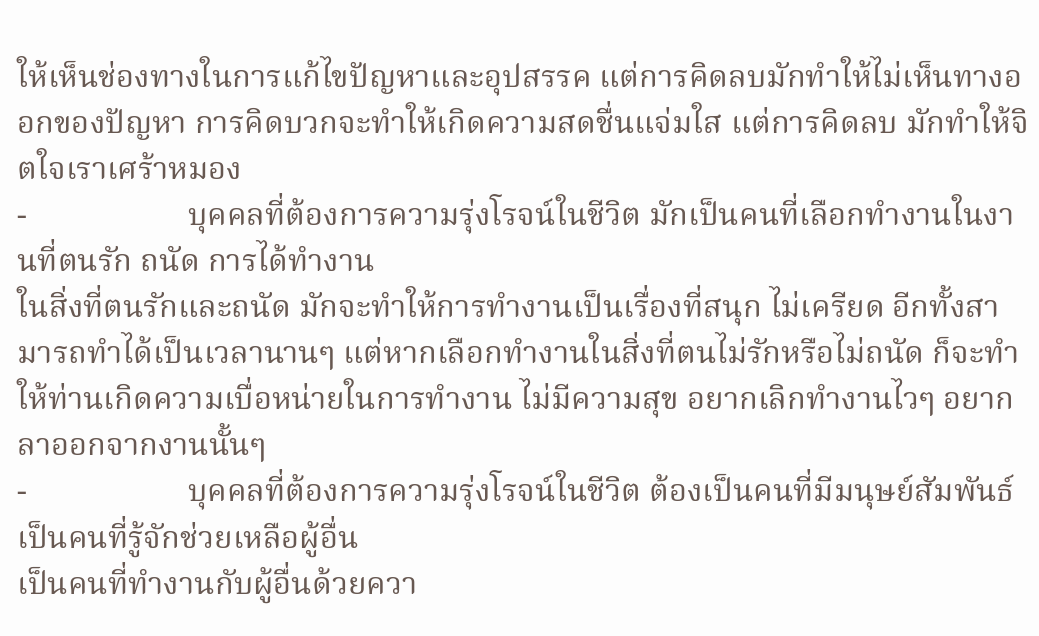ให้เห็นช่องทางในการแก้ไขปัญหาและอุปสรรค แต่การคิดลบมักทำให้ไม่เห็นทางออกของปัญหา การคิดบวกจะทำให้เกิดความสดชื่นแจ่มใส แต่การคิดลบ มักทำให้จิตใจเราเศร้าหมอง
-                    บุคคลที่ต้องการความรุ่งโรจน์ในชีวิต มักเป็นคนที่เลือกทำงานในงานที่ตนรัก ถนัด การได้ทำงาน
ในสิ่งที่ตนรักและถนัด มักจะทำให้การทำงานเป็นเรื่องที่สนุก ไม่เครียด อีกทั้งสามารถทำได้เป็นเวลานานๆ แต่หากเลือกทำงานในสิ่งที่ตนไม่รักหรือไม่ถนัด ก็จะทำให้ท่านเกิดความเบื่อหน่ายในการทำงาน ไม่มีความสุข อยากเลิกทำงานไวๆ อยากลาออกจากงานนั้นๆ
-                    บุคคลที่ต้องการความรุ่งโรจน์ในชีวิต ต้องเป็นคนที่มีมนุษย์สัมพันธ์ เป็นคนที่รู้จักช่วยเหลือผู้อื่น
เป็นคนที่ทำงานกับผู้อื่นด้วยควา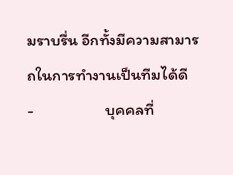มราบรื่น อีกทั้งมีความสามารถในการทำงานเป็นทีมได้ดี
-                    บุคคลที่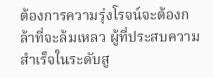ต้องการความรุ่งโรจน์จะต้องกล้าที่จะล้มเหลว ผู้ที่ประสบความสำเร็จในระดับสู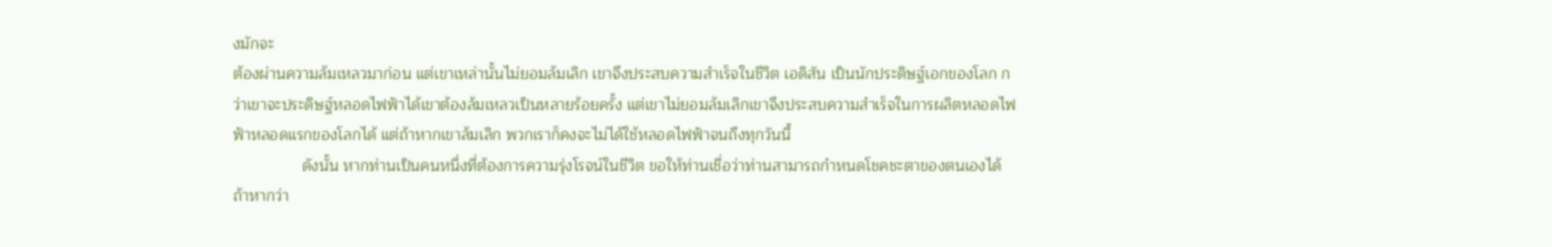งมักจะ
ต้องผ่านความล้มเหลวมาก่อน แต่เขาเหล่านั้นไม่ยอมล้มเลิก เขาจึงประสบความสำเร็จในชีวิต เอดิสัน เป็นนักประดิษฐ์เอกของโลก กว่าเขาจะประดิษฐ์หลอดไฟฟ้าได้เขาต้องล้มเหลวเป็นหลายร้อยครั้ง แต่เขาไม่ยอมล้มเลิกเขาจึงประสบความสำเร็จในการผลิตหลอดไฟฟ้าหลอดแรกของโลกได้ แต่ถ้าหากเขาล้มเลิก พวกเราก็คงจะไม่ได้ใช้หลอดไฟฟ้าจนถึงทุกวันนี้
                ดังนั้น หากท่านเป็นคนหนึ่งที่ต้องการความรุ่งโรจน์ในชีวิต ขอให้ท่านเชื่อว่าท่านสามารถกำหนดโชคชะตาของตนเองได้  ถ้าหากว่า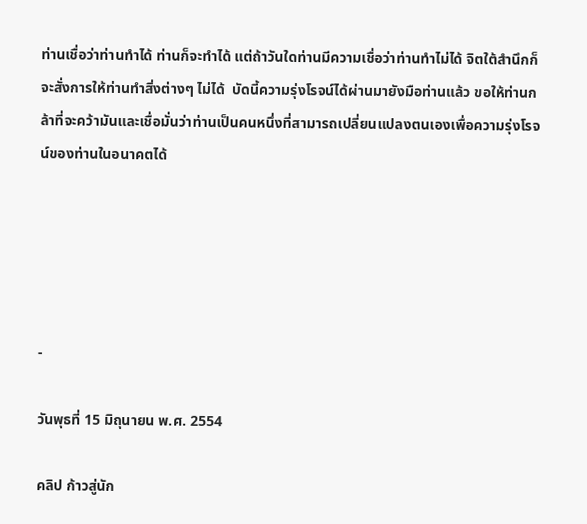ท่านเชื่อว่าท่านทำได้ ท่านก็จะทำได้ แต่ถ้าวันใดท่านมีความเชื่อว่าท่านทำไม่ได้ จิตใต้สำนึกก็จะสั่งการให้ท่านทำสิ่งต่างๆ ไม่ได้  บัดนี้ความรุ่งโรจน์ได้ผ่านมายังมือท่านแล้ว ขอให้ท่านกล้าที่จะคว้ามันและเชื่อมั่นว่าท่านเป็นคนหนึ่งที่สามารถเปลี่ยนแปลงตนเองเพื่อความรุ่งโรจน์ของท่านในอนาคตได้





-

วันพุธที่ 15 มิถุนายน พ.ศ. 2554

คลิป ก้าวสู่นัก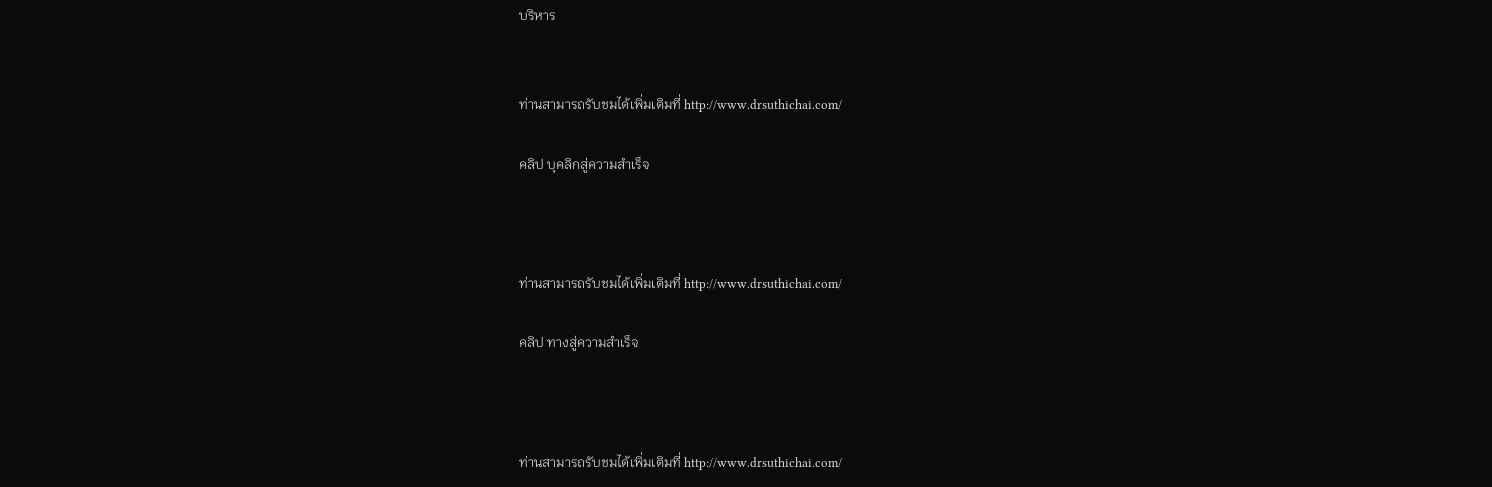บริหาร


ท่านสามารถรับชมได้เพิ่มเติมที่ http://www.drsuthichai.com/

คลิป บุคลิกสู่ความสำเร็จ



ท่านสามารถรับชมได้เพิ่มเติมที่ http://www.drsuthichai.com/

คลิป ทางสู่ความสำเร็จ



ท่านสามารถรับชมได้เพิ่มเติมที่ http://www.drsuthichai.com/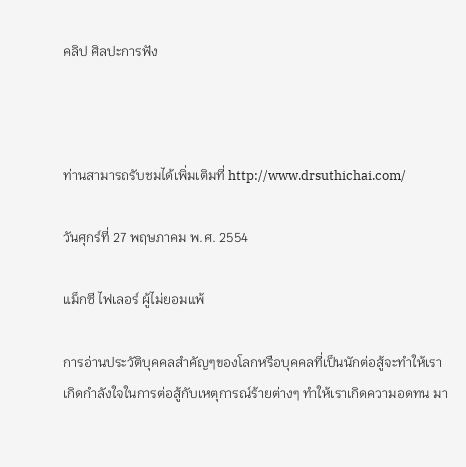คลิป ศิลปะการฟัง



ท่านสามารถรับชมได้เพิ่มเติมที่ http://www.drsuthichai.com/

วันศุกร์ที่ 27 พฤษภาคม พ.ศ. 2554

แม็กซี ไฟเลอร์ ผู้ไม่ยอมแพ้

การอ่านประวัติบุคคลสำคัญๆของโลกหรือบุคคลที่เป็นนักต่อสู้จะทำให้เราเกิดกำลังใจในการต่อสู้กับเหตุการณ์ร้ายต่างๆ ทำให้เราเกิดความอดทน มา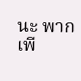นะ พากเพี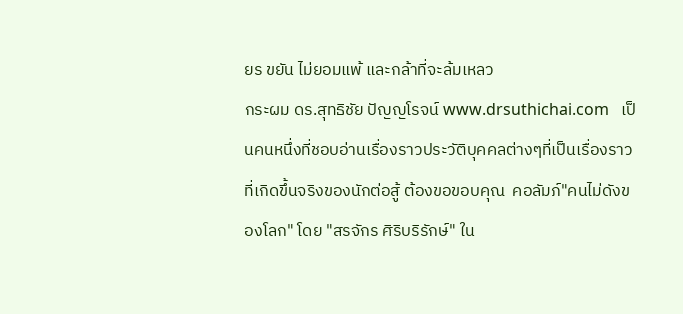ยร ขยัน ไม่ยอมแพ้ และกล้าที่จะล้มเหลว
กระผม ดร.สุทธิชัย ปัญญโรจน์ www.drsuthichai.com   เป็นคนหนึ่งที่ชอบอ่านเรื่องราวประวัติบุคคลต่างๆที่เป็นเรื่องราวที่เกิดขึ้นจริงของนักต่อสู้ ต้องขอขอบคุณ  คอลัมภ์"คนไม่ดังของโลก" โดย "สรจักร ศิริบริรักษ์" ใน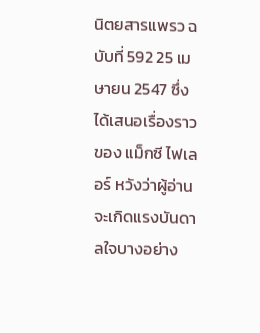นิตยสารแพรว ฉบับที่ 592 25 เมษายน 2547 ซึ่งได้เสนอเรื่องราวของ แม็กซี ไฟเลอร์ หวังว่าผู้อ่านจะเกิดแรงบันดาลใจบางอย่าง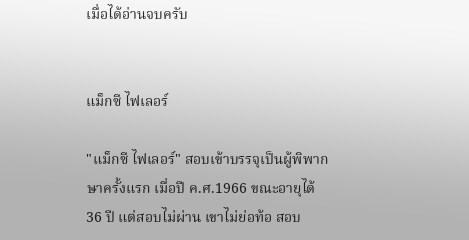เมื่อได้อ่านจบครับ


แม็กซี ไฟเลอร์

"แม็กซี ไฟเลอร์" สอบเข้าบรรจุเป็นผู้พิพากษาครั้งแรก เมื่อปี ค.ศ.1966 ขณะอายุได้ 36 ปี แต่สอบไม่ผ่าน เขาไม่ย่อท้อ สอบ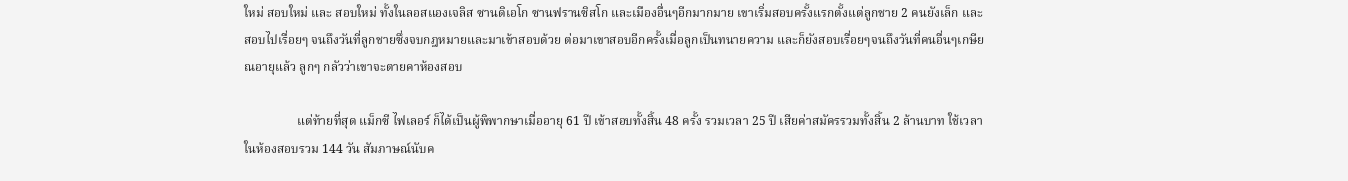ใหม่ สอบใหม่ และ สอบใหม่ ทั้งในลอสแองเจลิส ซานดิเอโก ซานฟรานซิสโก และเมืองอื่นๆอีกมากมาย เขาเริ่มสอบครั้งแรกตั้งแต่ลูกชาย 2 คนยังเล็ก และสอบไปเรื่อยๆ จนถึงวันที่ลูกชายซึ่งจบกฎหมายและมาเข้าสอบด้วย ต่อมาเขาสอบอีกครั้งเมื่อลูกเป็นทนายความ และก็ยังสอบเรื่อยๆจนถึงวันที่คนอื่นๆเกษียณอายุแล้ว ลูกๆ กลัวว่าเขาจะตายคาห้องสอบ

                 แต่ท้ายที่สุด แม็กซี ไฟเลอร์ ก็ได้เป็นผู้พิพากษาเมื่ออายุ 61 ปี เข้าสอบทั้งสิ้น 48 ครั้ง รวมเวลา 25 ปี เสียค่าสมัครรวมทั้งสิ้น 2 ล้านบาท ใช้เวลาในห้องสอบรวม 144 วัน สัมภาษณ์นับค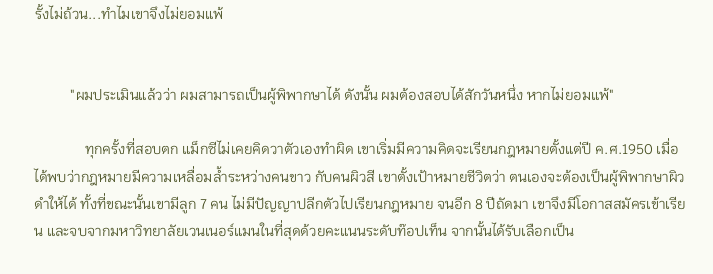รั้งไม่ถ้วน...ทำไมเขาจึงไม่ยอมแพ้


          "ผมประเมินแล้วว่า ผมสามารถเป็นผู้พิพากษาได้ ดังนั้น ผมต้องสอบได้สักวันหนึ่ง หากไม่ยอมแพ้"

              ทุกครั้งที่สอบตก แม็กซีไม่เคยคิดวาตัวเองทำผิด เขาเริ่มมีความคิดจะเรียนกฎหมายตั้งแต่ปี ค.ศ.1950 เมื่อได้พบว่ากฎหมายมีความเหลื่อมล้ำระหว่างคนขาว กับคนผิวสี เขาตั้งเป้าหมายชีวิตว่า ตนเองจะต้องเป็นผู้พิพากษาผิวดำให้ได้ ทั้งที่ขณะนั้นเขามีลูก 7 คน ไม่มีปัญญาปลีกตัวไปเรียนกฎหมาย จนอีก 8 ปีถัดมา เขาจึงมีโอกาสสมัครเข้าเรียน และจบจากมหาวิทยาลัยเวนเนอร์แมนในที่สุดด้วยคะแนนระดับท๊อปเท็น จากนั้นได้รับเลือกเป็น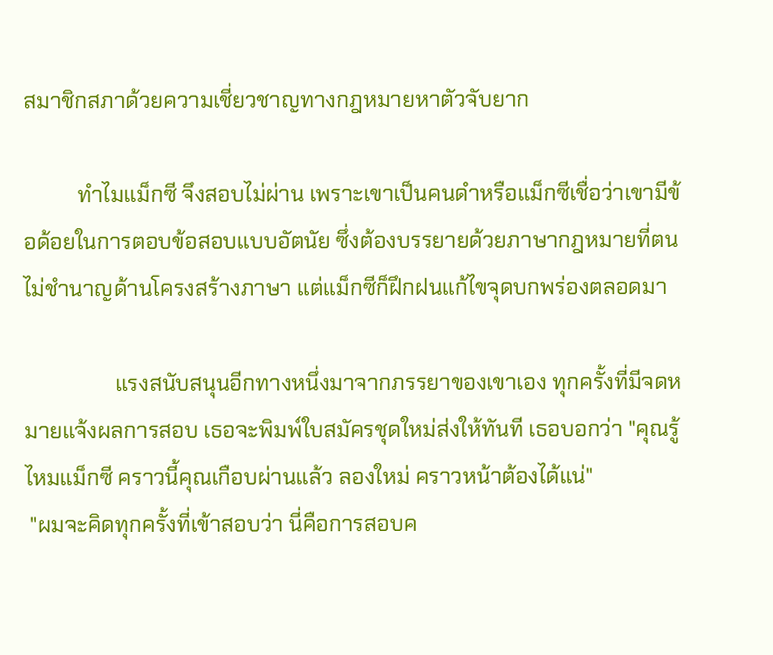สมาชิกสภาด้วยความเชี่ยวชาญทางกฎหมายหาตัวจับยาก

          ทำไมแม็กซี จึงสอบไม่ผ่าน เพราะเขาเป็นคนดำหรือแม็กซีเชื่อว่าเขามีข้อด้อยในการตอบข้อสอบแบบอัตนัย ซึ่งต้องบรรยายด้วยภาษากฎหมายที่ตนไม่ชำนาญด้านโครงสร้างภาษา แต่แม็กซีก็ฝึกฝนแก้ไขจุดบกพร่องตลอดมา

                 แรงสนับสนุนอีกทางหนึ่งมาจากภรรยาของเขาเอง ทุกครั้งที่มีจดหมายแจ้งผลการสอบ เธอจะพิมพ์ใบสมัครชุดใหม่ส่งให้ทันที เธอบอกว่า "คุณรู้ไหมแม็กซี คราวนี้คุณเกือบผ่านแล้ว ลองใหม่ คราวหน้าต้องได้แน่"
 "ผมจะคิดทุกครั้งที่เข้าสอบว่า นี่คือการสอบค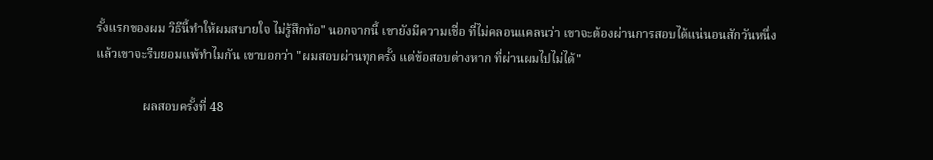รั้งแรกของผม วิธีนี้ทำให้ผมสบายใจ ไม่รู้สึกท้อ" นอกจากนี้ เขายังมีความเชื่อ ที่ไม่คลอนแคลนว่า เขาจะต้องผ่านการสอบได้แน่นอนสักวันหนึ่ง แล้วเขาจะรีบยอมแพ้ทำไมกัน เขาบอกว่า "ผมสอบผ่านทุกครั้ง แต่ข้อสอบต่างหาก ที่ผ่านผมไปไม่ได้"

               ผลสอบครั้งที่ 48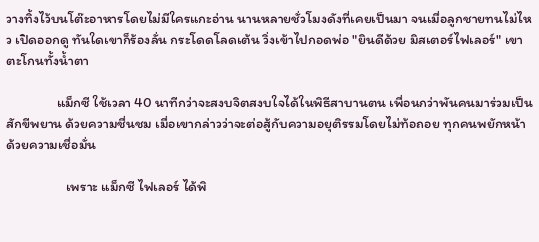วางทิ้งไว้บนโต๊ะอาหารโดยไม่มีใครแกะอ่าน นานหลายชั่วโมงดังที่เคยเป็นมา จนเมื่อลูกชายทนไม่ไหว เปิดออกดู ทันใดเขาก็ร้องลั่น กระโดดโลดเต้น วิ่งเข้าไปกอดพ่อ "ยินดีด้วย มิสเตอร์ไฟเลอร์" เขาตะโกนทั้งน้ำตา

                แม็กซี ใช้เวลา 40 นาทีกว่าจะสงบจิตสงบใจได้ในพิธีสาบานตน เพื่อนกว่าพันคนมาร่วมเป็นสักขีพยาน ด้วยความชื่นชม เมื่อเขากล่าวว่าจะต่อสู้กับความอยุติรรมโดยไม่ท้อถอย ทุกคนพยักหน้าด้วยความเชื่อมั่น

                   เพราะ แม็กซี ไฟเลอร์ ได้พิ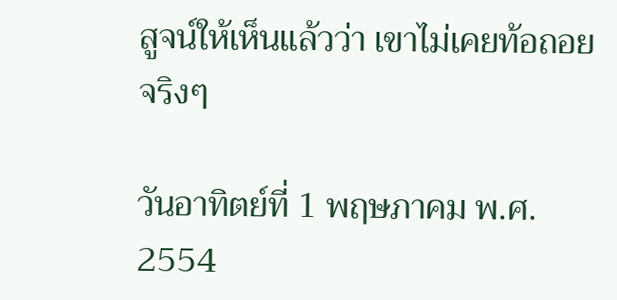สูจน์ให้เห็นแล้วว่า เขาไม่เคยท้อถอยจริงๆ

วันอาทิตย์ที่ 1 พฤษภาคม พ.ศ. 2554